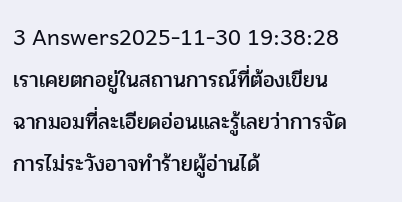3 Answers2025-11-30 19:38:28
เราเคยตกอยู่ในสถานการณ์ที่ต้องเขียนฉากมอมที่ละเอียดอ่อนและรู้เลยว่าการจัดการไม่ระวังอาจทำร้ายผู้อ่านได้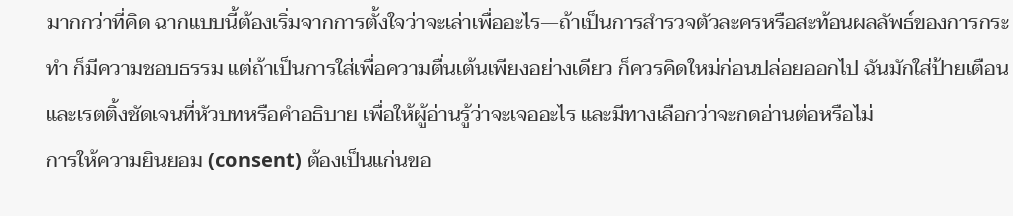มากกว่าที่คิด ฉากแบบนี้ต้องเริ่มจากการตั้งใจว่าจะเล่าเพื่ออะไร—ถ้าเป็นการสำรวจตัวละครหรือสะท้อนผลลัพธ์ของการกระทำ ก็มีความชอบธรรม แต่ถ้าเป็นการใส่เพื่อความตื่นเต้นเพียงอย่างเดียว ก็ควรคิดใหม่ก่อนปล่อยออกไป ฉันมักใส่ป้ายเตือนและเรตติ้งชัดเจนที่หัวบทหรือคำอธิบาย เพื่อให้ผู้อ่านรู้ว่าจะเจออะไร และมีทางเลือกว่าจะกดอ่านต่อหรือไม่
การให้ความยินยอม (consent) ต้องเป็นแก่นขอ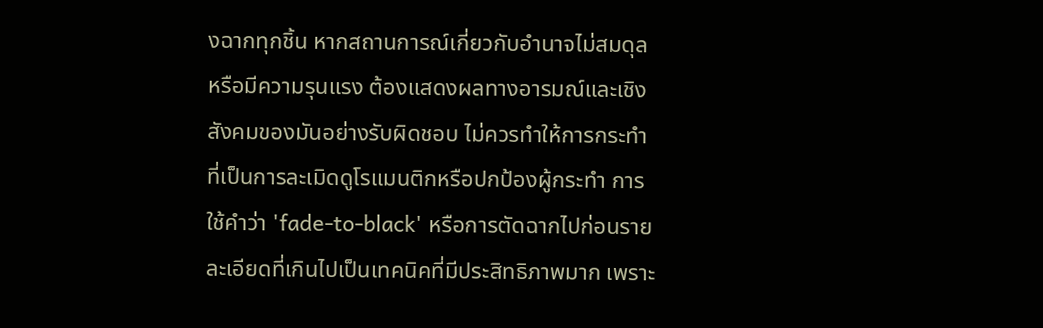งฉากทุกชิ้น หากสถานการณ์เกี่ยวกับอำนาจไม่สมดุลหรือมีความรุนแรง ต้องแสดงผลทางอารมณ์และเชิงสังคมของมันอย่างรับผิดชอบ ไม่ควรทำให้การกระทำที่เป็นการละเมิดดูโรแมนติกหรือปกป้องผู้กระทำ การใช้คำว่า 'fade-to-black' หรือการตัดฉากไปก่อนรายละเอียดที่เกินไปเป็นเทคนิคที่มีประสิทธิภาพมาก เพราะ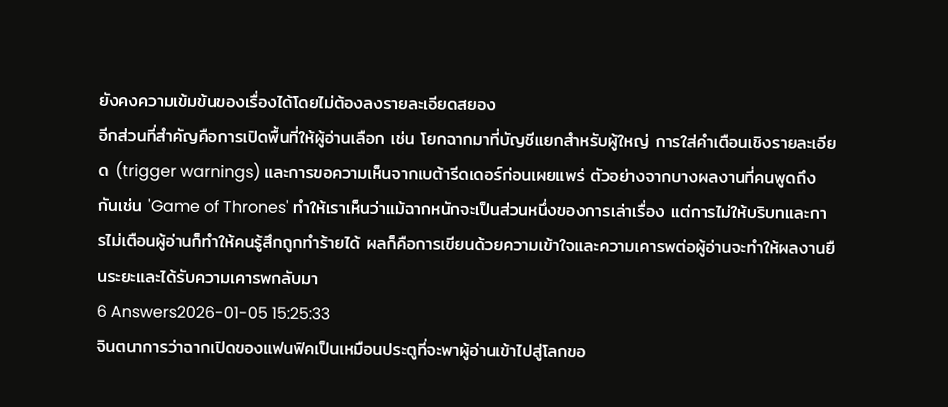ยังคงความเข้มข้นของเรื่องได้โดยไม่ต้องลงรายละเอียดสยอง
อีกส่วนที่สำคัญคือการเปิดพื้นที่ให้ผู้อ่านเลือก เช่น โยกฉากมาที่บัญชีแยกสำหรับผู้ใหญ่ การใส่คำเตือนเชิงรายละเอียด (trigger warnings) และการขอความเห็นจากเบต้ารีดเดอร์ก่อนเผยแพร่ ตัวอย่างจากบางผลงานที่คนพูดถึงกันเช่น 'Game of Thrones' ทำให้เราเห็นว่าแม้ฉากหนักจะเป็นส่วนหนึ่งของการเล่าเรื่อง แต่การไม่ให้บริบทและการไม่เตือนผู้อ่านก็ทำให้คนรู้สึกถูกทำร้ายได้ ผลก็คือการเขียนด้วยความเข้าใจและความเคารพต่อผู้อ่านจะทำให้ผลงานยืนระยะและได้รับความเคารพกลับมา
6 Answers2026-01-05 15:25:33
จินตนาการว่าฉากเปิดของแฟนฟิคเป็นเหมือนประตูที่จะพาผู้อ่านเข้าไปสู่โลกขอ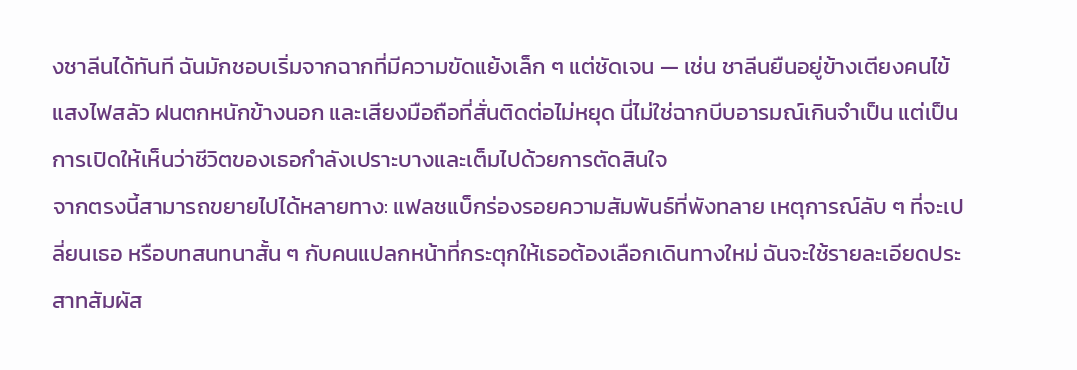งชาลีนได้ทันที ฉันมักชอบเริ่มจากฉากที่มีความขัดแย้งเล็ก ๆ แต่ชัดเจน — เช่น ชาลีนยืนอยู่ข้างเตียงคนไข้ แสงไฟสลัว ฝนตกหนักข้างนอก และเสียงมือถือที่สั่นติดต่อไม่หยุด นี่ไม่ใช่ฉากบีบอารมณ์เกินจำเป็น แต่เป็นการเปิดให้เห็นว่าชีวิตของเธอกำลังเปราะบางและเต็มไปด้วยการตัดสินใจ
จากตรงนี้สามารถขยายไปได้หลายทาง: แฟลชแบ็กร่องรอยความสัมพันธ์ที่พังทลาย เหตุการณ์ลับ ๆ ที่จะเปลี่ยนเธอ หรือบทสนทนาสั้น ๆ กับคนแปลกหน้าที่กระตุกให้เธอต้องเลือกเดินทางใหม่ ฉันจะใช้รายละเอียดประสาทสัมผัส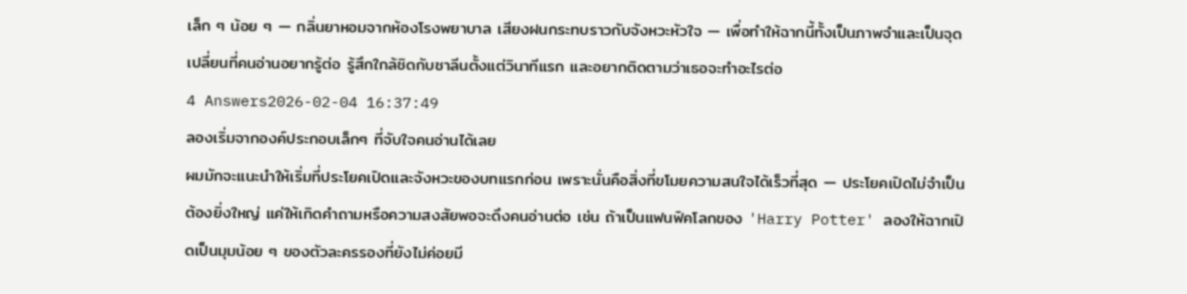เล็ก ๆ น้อย ๆ — กลิ่นยาหอมจากห้องโรงพยาบาล เสียงฝนกระทบราวกับจังหวะหัวใจ — เพื่อทำให้ฉากนี้ทั้งเป็นภาพจำและเป็นจุดเปลี่ยนที่คนอ่านอยากรู้ต่อ รู้สึกใกล้ชิดกับชาลีนตั้งแต่วินาทีแรก และอยากติดตามว่าเธอจะทำอะไรต่อ
4 Answers2026-02-04 16:37:49
ลองเริ่มจากองค์ประกอบเล็กๆ ที่จับใจคนอ่านได้เลย
ผมมักจะแนะนำให้เริ่มที่ประโยคเปิดและจังหวะของบทแรกก่อน เพราะนั่นคือสิ่งที่ขโมยความสนใจได้เร็วที่สุด — ประโยคเปิดไม่จำเป็นต้องยิ่งใหญ่ แค่ให้เกิดคำถามหรือความสงสัยพอจะดึงคนอ่านต่อ เช่น ถ้าเป็นแฟนฟิคโลกของ 'Harry Potter' ลองให้ฉากเปิดเป็นมุมน้อย ๆ ของตัวละครรองที่ยังไม่ค่อยมี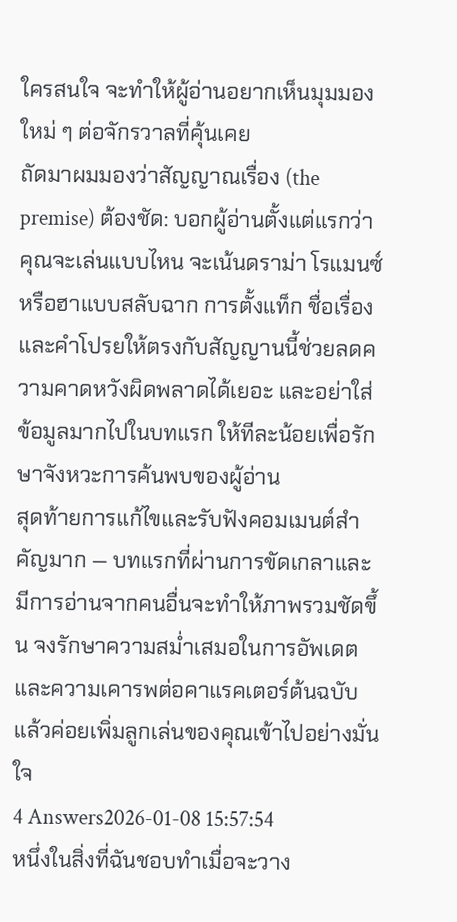ใครสนใจ จะทำให้ผู้อ่านอยากเห็นมุมมองใหม่ ๆ ต่อจักรวาลที่คุ้นเคย
ถัดมาผมมองว่าสัญญาณเรื่อง (the premise) ต้องชัด: บอกผู้อ่านตั้งแต่แรกว่าคุณจะเล่นแบบไหน จะเน้นดราม่า โรแมนซ์ หรือฮาแบบสลับฉาก การตั้งแท็ก ชื่อเรื่อง และคำโปรยให้ตรงกับสัญญานนี้ช่วยลดความคาดหวังผิดพลาดได้เยอะ และอย่าใส่ข้อมูลมากไปในบทแรก ให้ทีละน้อยเพื่อรักษาจังหวะการค้นพบของผู้อ่าน
สุดท้ายการแก้ไขและรับฟังคอมเมนต์สำคัญมาก — บทแรกที่ผ่านการขัดเกลาและมีการอ่านจากคนอื่นจะทำให้ภาพรวมชัดขึ้น จงรักษาความสม่ำเสมอในการอัพเดตและความเคารพต่อคาแรคเตอร์ต้นฉบับ แล้วค่อยเพิ่มลูกเล่นของคุณเข้าไปอย่างมั่นใจ
4 Answers2026-01-08 15:57:54
หนึ่งในสิ่งที่ฉันชอบทำเมื่อจะวาง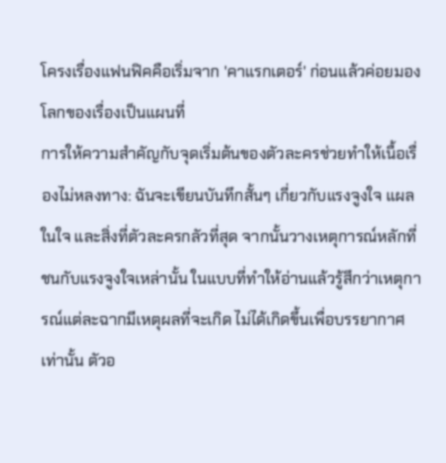โครงเรื่องแฟนฟิคคือเริ่มจาก 'คาแรกเตอร์' ก่อนแล้วค่อยมองโลกของเรื่องเป็นแผนที่
การให้ความสำคัญกับจุดเริ่มต้นของตัวละครช่วยทำให้เนื้อเรื่องไม่หลงทาง: ฉันจะเขียนบันทึกสั้นๆ เกี่ยวกับแรงจูงใจ แผลในใจ และสิ่งที่ตัวละครกลัวที่สุด จากนั้นวางเหตุการณ์หลักที่ชนกับแรงจูงใจเหล่านั้น ในแบบที่ทำให้อ่านแล้วรู้สึกว่าเหตุการณ์แต่ละฉากมีเหตุผลที่จะเกิด ไม่ได้เกิดขึ้นเพื่อบรรยากาศเท่านั้น ตัวอ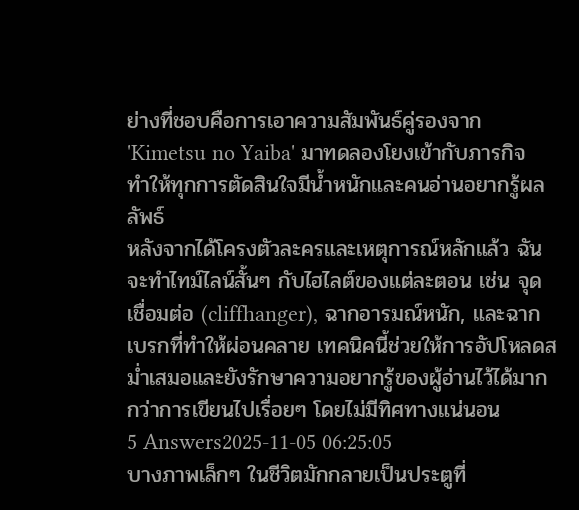ย่างที่ชอบคือการเอาความสัมพันธ์คู่รองจาก 'Kimetsu no Yaiba' มาทดลองโยงเข้ากับภารกิจ ทำให้ทุกการตัดสินใจมีน้ำหนักและคนอ่านอยากรู้ผลลัพธ์
หลังจากได้โครงตัวละครและเหตุการณ์หลักแล้ว ฉันจะทำไทม์ไลน์สั้นๆ กับไฮไลต์ของแต่ละตอน เช่น จุดเชื่อมต่อ (cliffhanger), ฉากอารมณ์หนัก, และฉากเบรกที่ทำให้ผ่อนคลาย เทคนิคนี้ช่วยให้การอัปโหลดสม่ำเสมอและยังรักษาความอยากรู้ของผู้อ่านไว้ได้มากกว่าการเขียนไปเรื่อยๆ โดยไม่มีทิศทางแน่นอน
5 Answers2025-11-05 06:25:05
บางภาพเล็กๆ ในชีวิตมักกลายเป็นประตูที่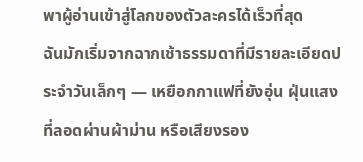พาผู้อ่านเข้าสู่โลกของตัวละครได้เร็วที่สุด
ฉันมักเริ่มจากฉากเช้าธรรมดาที่มีรายละเอียดประจำวันเล็กๆ — เหยือกกาแฟที่ยังอุ่น ฝุ่นแสงที่ลอดผ่านผ้าม่าน หรือเสียงรอง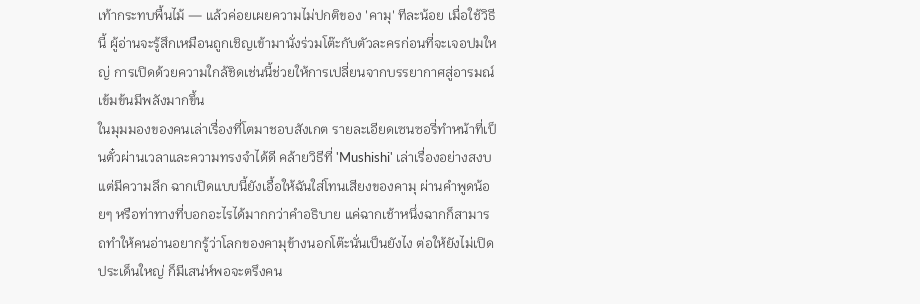เท้ากระทบพื้นไม้ — แล้วค่อยเผยความไม่ปกติของ 'คามุ' ทีละน้อย เมื่อใช้วิธีนี้ ผู้อ่านจะรู้สึกเหมือนถูกเชิญเข้ามานั่งร่วมโต๊ะกับตัวละครก่อนที่จะเจอปมใหญ่ การเปิดด้วยความใกล้ชิดเช่นนี้ช่วยให้การเปลี่ยนจากบรรยากาศสู่อารมณ์เข้มข้นมีพลังมากขึ้น
ในมุมมองของคนเล่าเรื่องที่โตมาชอบสังเกต รายละเอียดเซนซอรี่ทำหน้าที่เป็นตั๋วผ่านเวลาและความทรงจำได้ดี คล้ายวิธีที่ 'Mushishi' เล่าเรื่องอย่างสงบแต่มีความลึก ฉากเปิดแบบนี้ยังเอื้อให้ฉันใส่โทนเสียงของคามุ ผ่านคำพูดน้อยๆ หรือท่าทางที่บอกอะไรได้มากกว่าคำอธิบาย แค่ฉากเช้าหนึ่งฉากก็สามารถทำให้คนอ่านอยากรู้ว่าโลกของคามุข้างนอกโต๊ะนั่นเป็นยังไง ต่อให้ยังไม่เปิดประเด็นใหญ่ ก็มีเสน่ห์พอจะตรึงคน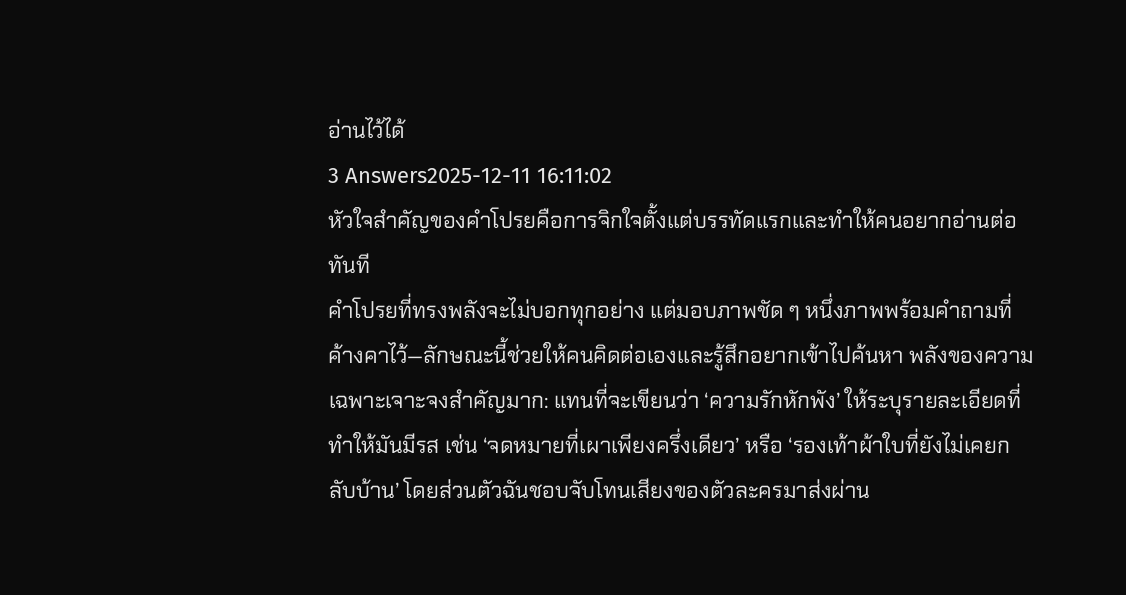อ่านไว้ได้
3 Answers2025-12-11 16:11:02
หัวใจสำคัญของคําโปรยคือการจิกใจตั้งแต่บรรทัดแรกและทำให้คนอยากอ่านต่อทันที
คําโปรยที่ทรงพลังจะไม่บอกทุกอย่าง แต่มอบภาพชัด ๆ หนึ่งภาพพร้อมคำถามที่ค้างคาไว้—ลักษณะนี้ช่วยให้คนคิดต่อเองและรู้สึกอยากเข้าไปค้นหา พลังของความเฉพาะเจาะจงสำคัญมาก: แทนที่จะเขียนว่า ‘ความรักหักพัง’ ให้ระบุรายละเอียดที่ทำให้มันมีรส เช่น ‘จดหมายที่เผาเพียงครึ่งเดียว’ หรือ ‘รองเท้าผ้าใบที่ยังไม่เคยกลับบ้าน’ โดยส่วนตัวฉันชอบจับโทนเสียงของตัวละครมาส่งผ่าน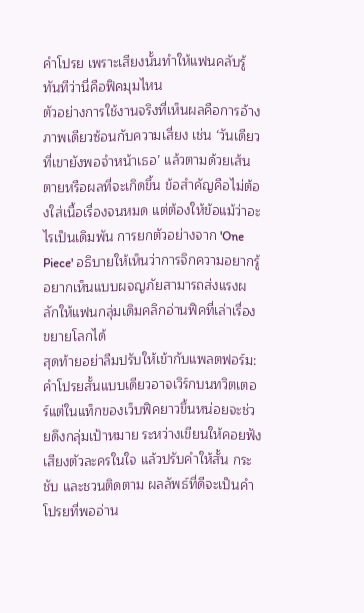คําโปรย เพราะเสียงนั้นทำให้แฟนคลับรู้ทันทีว่านี่คือฟิคมุมไหน
ตัวอย่างการใช้งานจริงที่เห็นผลคือการอ้างภาพเดียวซ้อนกับความเสี่ยง เช่น ‘วันเดียวที่เขายังพอจำหน้าเธอ’ แล้วตามด้วยเส้นตายหรือผลที่จะเกิดขึ้น ข้อสำคัญคือไม่ต้องใส่เนื้อเรื่องจนหมด แต่ต้องให้ข้อแม้ว่าอะไรเป็นเดิมพัน การยกตัวอย่างจาก 'One Piece' อธิบายให้เห็นว่าการจิกความอยากรู้อยากเห็นแบบผจญภัยสามารถส่งแรงผลักให้แฟนกลุ่มเดิมคลิกอ่านฟิคที่เล่าเรื่องขยายโลกได้
สุดท้ายอย่าลืมปรับให้เข้ากับแพลตฟอร์ม: คําโปรยสั้นแบบเดียวอาจเวิร์กบนทวิตเตอร์แต่ในแท็กของเว็บฟิคยาวขึ้นหน่อยจะช่วยดึงกลุ่มเป้าหมาย ระหว่างเขียนให้คอยฟังเสียงตัวละครในใจ แล้วปรับคำให้สั้น กระชับ และชวนติดตาม ผลลัพธ์ที่ดีจะเป็นคําโปรยที่พออ่าน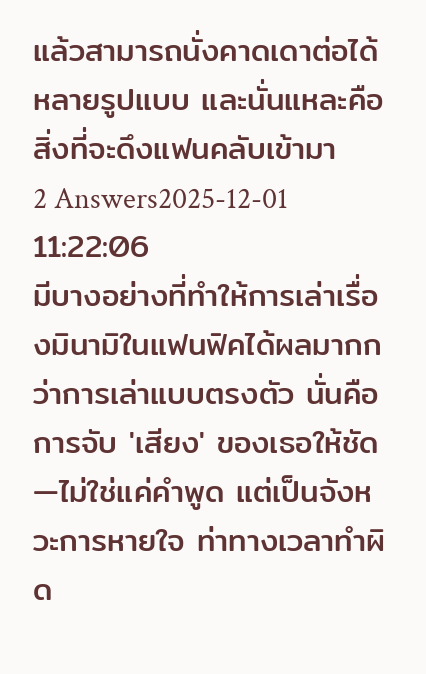แล้วสามารถนั่งคาดเดาต่อได้หลายรูปแบบ และนั่นแหละคือสิ่งที่จะดึงแฟนคลับเข้ามา
2 Answers2025-12-01 11:22:06
มีบางอย่างที่ทำให้การเล่าเรื่องมินามิในแฟนฟิคได้ผลมากกว่าการเล่าแบบตรงตัว นั่นคือการจับ 'เสียง' ของเธอให้ชัด—ไม่ใช่แค่คำพูด แต่เป็นจังหวะการหายใจ ท่าทางเวลาทำผิด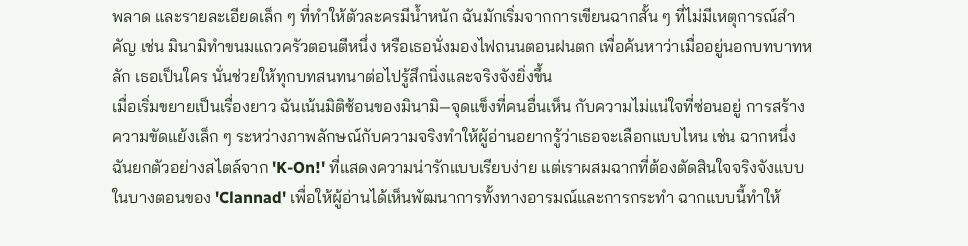พลาด และรายละเอียดเล็ก ๆ ที่ทำให้ตัวละครมีน้ำหนัก ฉันมักเริ่มจากการเขียนฉากสั้น ๆ ที่ไม่มีเหตุการณ์สำคัญ เช่น มินามิทำขนมแถวครัวตอนตีหนึ่ง หรือเธอนั่งมองไฟถนนตอนฝนตก เพื่อค้นหาว่าเมื่ออยู่นอกบทบาทหลัก เธอเป็นใคร นั่นช่วยให้ทุกบทสนทนาต่อไปรู้สึกนิ่งและจริงจังยิ่งขึ้น
เมื่อเริ่มขยายเป็นเรื่องยาว ฉันเน้นมิติซ้อนของมินามิ—จุดแข็งที่คนอื่นเห็น กับความไม่แน่ใจที่ซ่อนอยู่ การสร้างความขัดแย้งเล็ก ๆ ระหว่างภาพลักษณ์กับความจริงทำให้ผู้อ่านอยากรู้ว่าเธอจะเลือกแบบไหน เช่น ฉากหนึ่งฉันยกตัวอย่างสไตล์จาก 'K-On!' ที่แสดงความน่ารักแบบเรียบง่าย แต่เราผสมฉากที่ต้องตัดสินใจจริงจังแบบในบางตอนของ 'Clannad' เพื่อให้ผู้อ่านได้เห็นพัฒนาการทั้งทางอารมณ์และการกระทำ ฉากแบบนี้ทำให้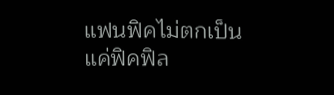แฟนฟิคไม่ตกเป็นแค่ฟิคฟิล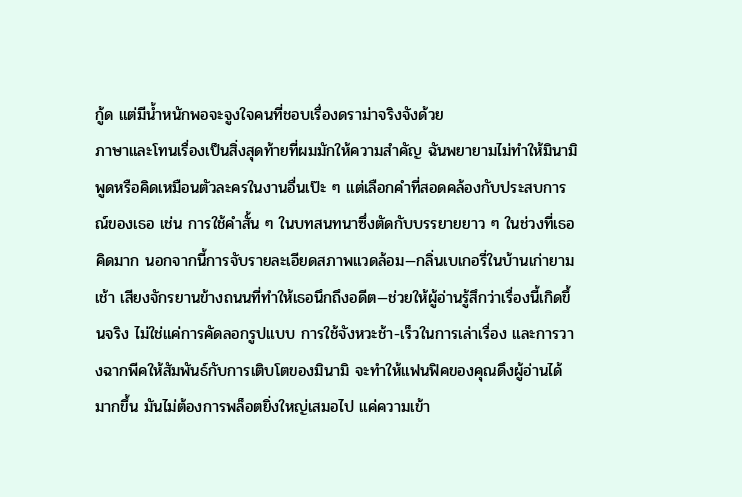กู้ด แต่มีน้ำหนักพอจะจูงใจคนที่ชอบเรื่องดราม่าจริงจังด้วย
ภาษาและโทนเรื่องเป็นสิ่งสุดท้ายที่ผมมักให้ความสำคัญ ฉันพยายามไม่ทำให้มินามิพูดหรือคิดเหมือนตัวละครในงานอื่นเป๊ะ ๆ แต่เลือกคำที่สอดคล้องกับประสบการณ์ของเธอ เช่น การใช้คำสั้น ๆ ในบทสนทนาซึ่งตัดกับบรรยายยาว ๆ ในช่วงที่เธอคิดมาก นอกจากนี้การจับรายละเอียดสภาพแวดล้อม—กลิ่นเบเกอรี่ในบ้านเก่ายามเช้า เสียงจักรยานข้างถนนที่ทำให้เธอนึกถึงอดีต—ช่วยให้ผู้อ่านรู้สึกว่าเรื่องนี้เกิดขึ้นจริง ไม่ใช่แค่การคัดลอกรูปแบบ การใช้จังหวะช้า-เร็วในการเล่าเรื่อง และการวางฉากพีคให้สัมพันธ์กับการเติบโตของมินามิ จะทำให้แฟนฟิคของคุณดึงผู้อ่านได้มากขึ้น มันไม่ต้องการพล็อตยิ่งใหญ่เสมอไป แค่ความเข้า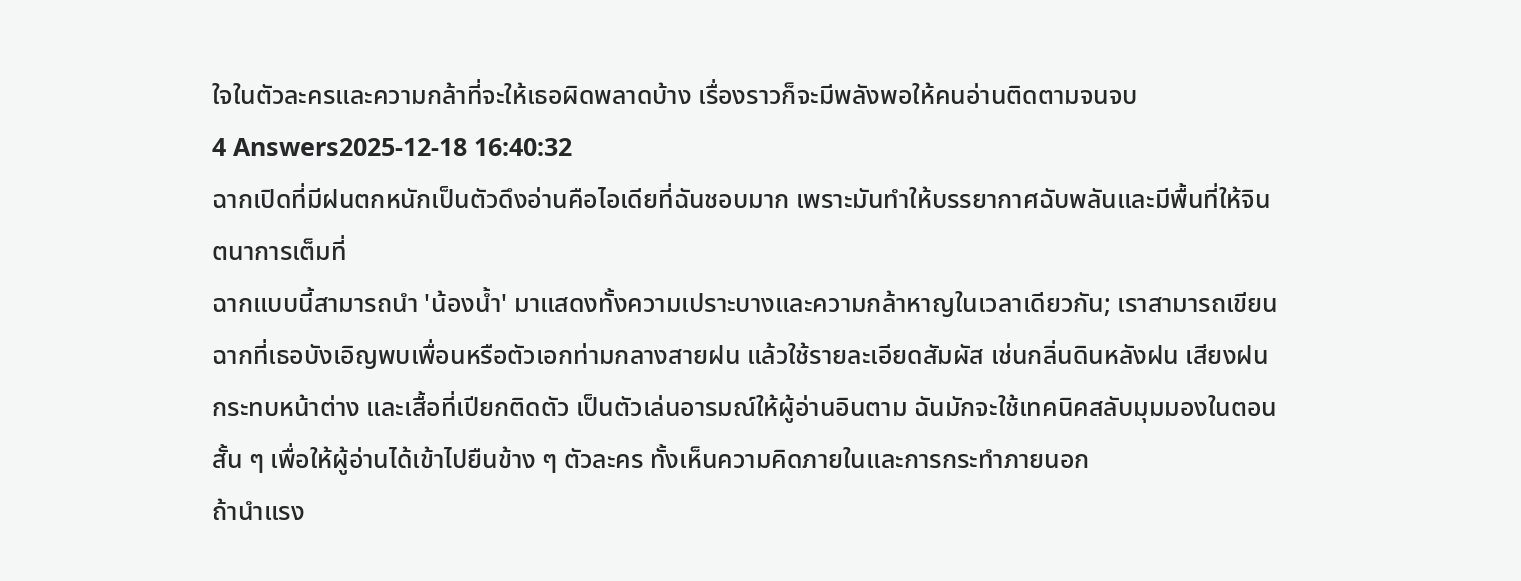ใจในตัวละครและความกล้าที่จะให้เธอผิดพลาดบ้าง เรื่องราวก็จะมีพลังพอให้คนอ่านติดตามจนจบ
4 Answers2025-12-18 16:40:32
ฉากเปิดที่มีฝนตกหนักเป็นตัวดึงอ่านคือไอเดียที่ฉันชอบมาก เพราะมันทำให้บรรยากาศฉับพลันและมีพื้นที่ให้จินตนาการเต็มที่
ฉากแบบนี้สามารถนำ 'น้องน้ำ' มาแสดงทั้งความเปราะบางและความกล้าหาญในเวลาเดียวกัน; เราสามารถเขียนฉากที่เธอบังเอิญพบเพื่อนหรือตัวเอกท่ามกลางสายฝน แล้วใช้รายละเอียดสัมผัส เช่นกลิ่นดินหลังฝน เสียงฝนกระทบหน้าต่าง และเสื้อที่เปียกติดตัว เป็นตัวเล่นอารมณ์ให้ผู้อ่านอินตาม ฉันมักจะใช้เทคนิคสลับมุมมองในตอนสั้น ๆ เพื่อให้ผู้อ่านได้เข้าไปยืนข้าง ๆ ตัวละคร ทั้งเห็นความคิดภายในและการกระทำภายนอก
ถ้านำแรง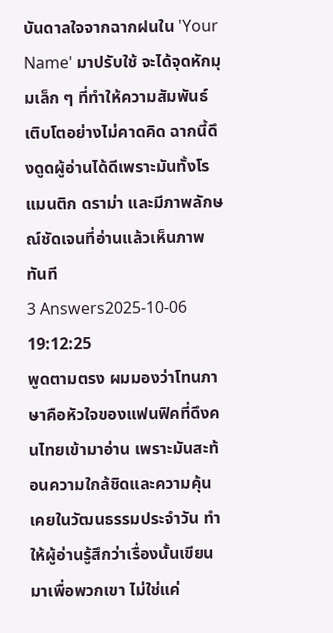บันดาลใจจากฉากฝนใน 'Your Name' มาปรับใช้ จะได้จุดหักมุมเล็ก ๆ ที่ทำให้ความสัมพันธ์เติบโตอย่างไม่คาดคิด ฉากนี้ดึงดูดผู้อ่านได้ดีเพราะมันทั้งโรแมนติก ดราม่า และมีภาพลักษณ์ชัดเจนที่อ่านแล้วเห็นภาพทันที
3 Answers2025-10-06 19:12:25
พูดตามตรง ผมมองว่าโทนภาษาคือหัวใจของแฟนฟิคที่ดึงคนไทยเข้ามาอ่าน เพราะมันสะท้อนความใกล้ชิดและความคุ้นเคยในวัฒนธรรมประจำวัน ทำให้ผู้อ่านรู้สึกว่าเรื่องนั้นเขียนมาเพื่อพวกเขา ไม่ใช่แค่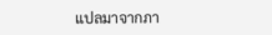แปลมาจากภา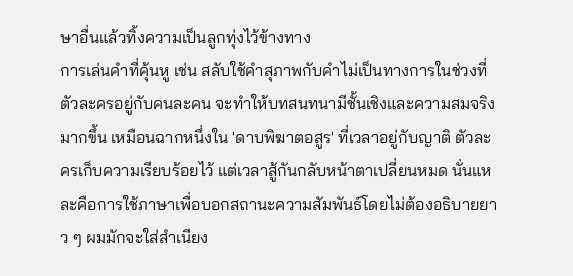ษาอื่นแล้วทิ้งความเป็นลูกทุ่งไว้ข้างทาง
การเล่นคำที่คุ้นหู เช่น สลับใช้คำสุภาพกับคำไม่เป็นทางการในช่วงที่ตัวละครอยู่กับคนละคน จะทำให้บทสนทนามีชั้นเชิงและความสมจริงมากขึ้น เหมือนฉากหนึ่งใน 'ดาบพิฆาตอสูร' ที่เวลาอยู่กับญาติ ตัวละครเก็บความเรียบร้อยไว้ แต่เวลาสู้กันกลับหน้าตาเปลี่ยนหมด นั่นแหละคือการใช้ภาษาเพื่อบอกสถานะความสัมพันธ์โดยไม่ต้องอธิบายยาว ๆ ผมมักจะใส่สำเนียง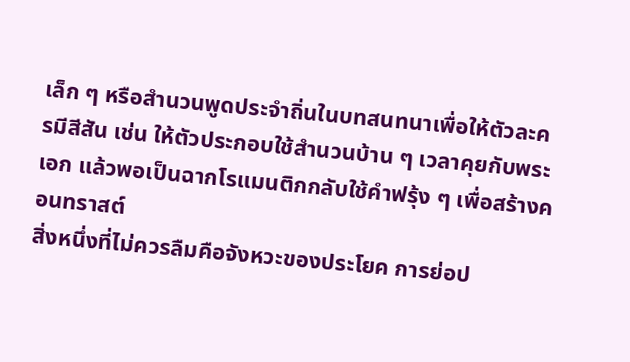เล็ก ๆ หรือสำนวนพูดประจำถิ่นในบทสนทนาเพื่อให้ตัวละครมีสีสัน เช่น ให้ตัวประกอบใช้สำนวนบ้าน ๆ เวลาคุยกับพระเอก แล้วพอเป็นฉากโรแมนติกกลับใช้คำฟรุ้ง ๆ เพื่อสร้างคอนทราสต์
สิ่งหนึ่งที่ไม่ควรลืมคือจังหวะของประโยค การย่อป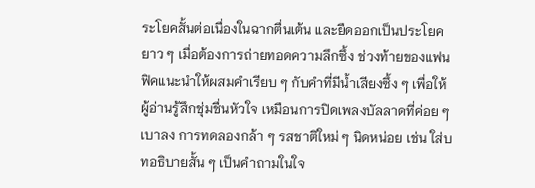ระโยคสั้นต่อเนื่องในฉากตื่นเต้น และยืดออกเป็นประโยคยาว ๆ เมื่อต้องการถ่ายทอดความลึกซึ้ง ช่วงท้ายของแฟนฟิคแนะนำให้ผสมคำเรียบ ๆ กับคำที่มีน้ำเสียงซึ้ง ๆ เพื่อให้ผู้อ่านรู้สึกชุ่มชื่นหัวใจ เหมือนการปิดเพลงบัลลาดที่ค่อย ๆ เบาลง การทดลองกล้า ๆ รสชาติใหม่ ๆ นิดหน่อย เช่น ใส่บทอธิบายสั้น ๆ เป็นคำถามในใจ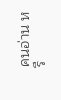คนอ่าน หรื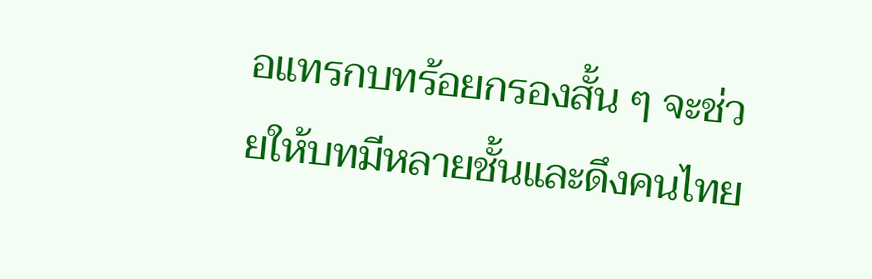อแทรกบทร้อยกรองสั้น ๆ จะช่วยให้บทมีหลายชั้นและดึงคนไทย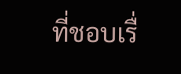ที่ชอบเรื่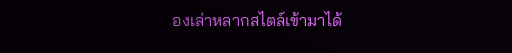องเล่าหลากสไตล์เข้ามาได้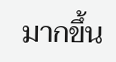มากขึ้น